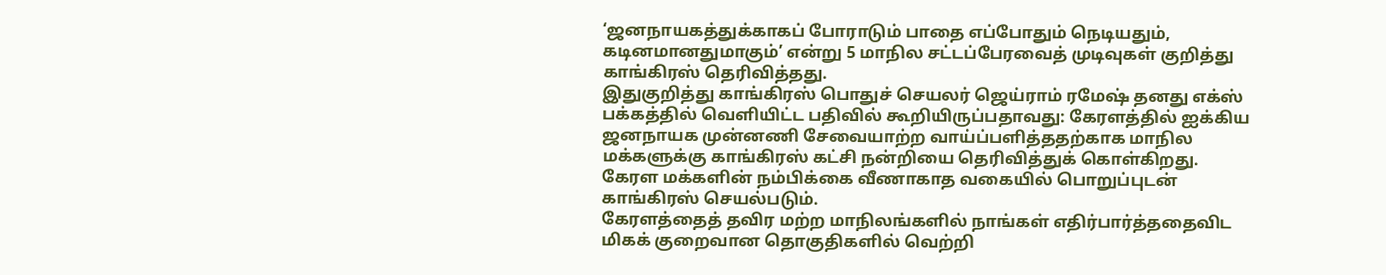‘ஜனநாயகத்துக்காகப் போராடும் பாதை எப்போதும் நெடியதும், கடினமானதுமாகும்’ என்று 5 மாநில சட்டப்பேரவைத் முடிவுகள் குறித்து காங்கிரஸ் தெரிவித்தது.
இதுகுறித்து காங்கிரஸ் பொதுச் செயலர் ஜெய்ராம் ரமேஷ் தனது எக்ஸ் பக்கத்தில் வெளியிட்ட பதிவில் கூறியிருப்பதாவது: கேரளத்தில் ஐக்கிய ஜனநாயக முன்னணி சேவையாற்ற வாய்ப்பளித்ததற்காக மாநில மக்களுக்கு காங்கிரஸ் கட்சி நன்றியை தெரிவித்துக் கொள்கிறது. கேரள மக்களின் நம்பிக்கை வீணாகாத வகையில் பொறுப்புடன் காங்கிரஸ் செயல்படும்.
கேரளத்தைத் தவிர மற்ற மாநிலங்களில் நாங்கள் எதிர்பார்த்ததைவிட மிகக் குறைவான தொகுதிகளில் வெற்றி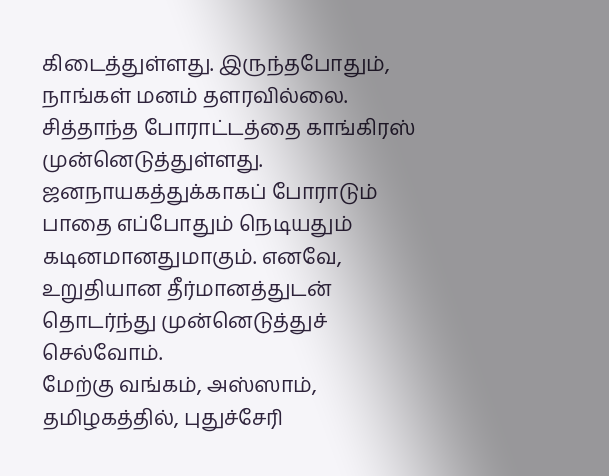கிடைத்துள்ளது. இருந்தபோதும், நாங்கள் மனம் தளரவில்லை. சித்தாந்த போராட்டத்தை காங்கிரஸ் முன்னெடுத்துள்ளது. ஜனநாயகத்துக்காகப் போராடும் பாதை எப்போதும் நெடியதும் கடினமானதுமாகும். எனவே, உறுதியான தீர்மானத்துடன் தொடர்ந்து முன்னெடுத்துச் செல்வோம்.
மேற்கு வங்கம், அஸ்ஸாம், தமிழகத்தில், புதுச்சேரி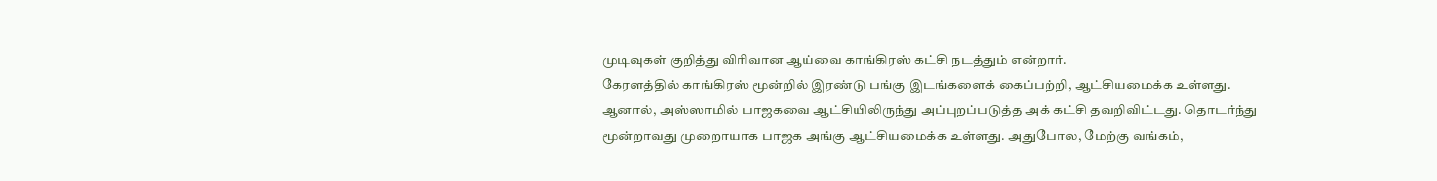முடிவுகள் குறித்து விரிவான ஆய்வை காங்கிரஸ் கட்சி நடத்தும் என்றார்.
கேரளத்தில் காங்கிரஸ் மூன்றில் இரண்டு பங்கு இடங்களைக் கைப்பற்றி, ஆட்சியமைக்க உள்ளது. ஆனால், அஸ்ஸாமில் பாஜகவை ஆட்சியிலிருந்து அப்புறப்படுத்த அக் கட்சி தவறிவிட்டது. தொடர்ந்து மூன்றாவது முறைாயாக பாஜக அங்கு ஆட்சியமைக்க உள்ளது. அதுபோல, மேற்கு வங்கம்,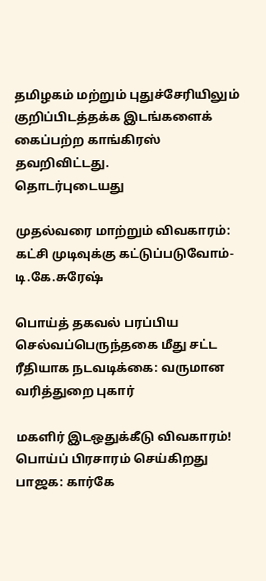தமிழகம் மற்றும் புதுச்சேரியிலும் குறிப்பிடத்தக்க இடங்களைக் கைப்பற்ற காங்கிரஸ் தவறிவிட்டது.
தொடர்புடையது

முதல்வரை மாற்றும் விவகாரம்: கட்சி முடிவுக்கு கட்டுப்படுவோம்- டி.கே.சுரேஷ்

பொய்த் தகவல் பரப்பிய செல்வப்பெருந்தகை மீது சட்ட ரீதியாக நடவடிக்கை: வருமான வரித்துறை புகார்

மகளிர் இடஒதுக்கீடு விவகாரம்! பொய்ப் பிரசாரம் செய்கிறது பாஜக: கார்கே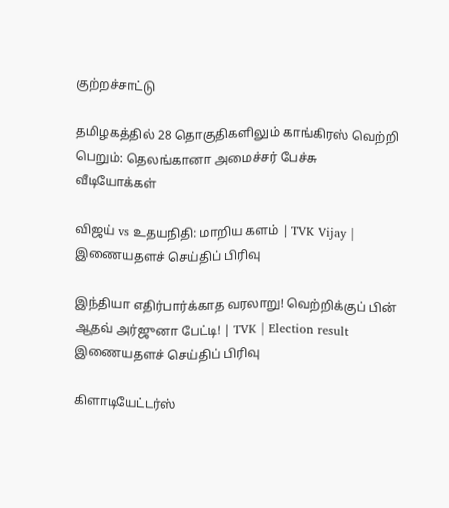குற்றச்சாட்டு

தமிழகத்தில் 28 தொகுதிகளிலும் காங்கிரஸ் வெற்றி பெறும்: தெலங்கானா அமைச்சர் பேச்சு
வீடியோக்கள்

விஜய் vs உதயநிதி: மாறிய களம் | TVK Vijay |
இணையதளச் செய்திப் பிரிவு

இந்தியா எதிர்பார்க்காத வரலாறு! வெற்றிக்குப் பின் ஆதவ் அர்ஜுனா பேட்டி! | TVK | Election result
இணையதளச் செய்திப் பிரிவு

கிளாடியேட்டர்ஸ்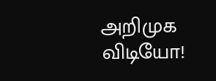அறிமுக விடியோ!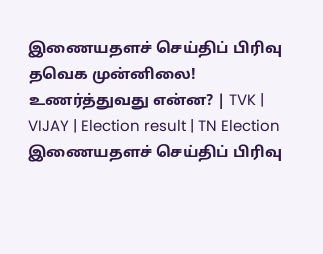இணையதளச் செய்திப் பிரிவு
தவெக முன்னிலை! உணர்த்துவது என்ன? | TVK | VIJAY | Election result | TN Election
இணையதளச் செய்திப் பிரிவு